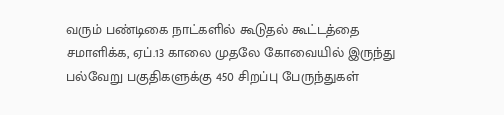வரும் பண்டிகை நாட்களில் கூடுதல் கூட்டத்தை சமாளிக்க, ஏப்.13 காலை முதலே கோவையில் இருந்து பல்வேறு பகுதிகளுக்கு 450 சிறப்பு பேருந்துகள்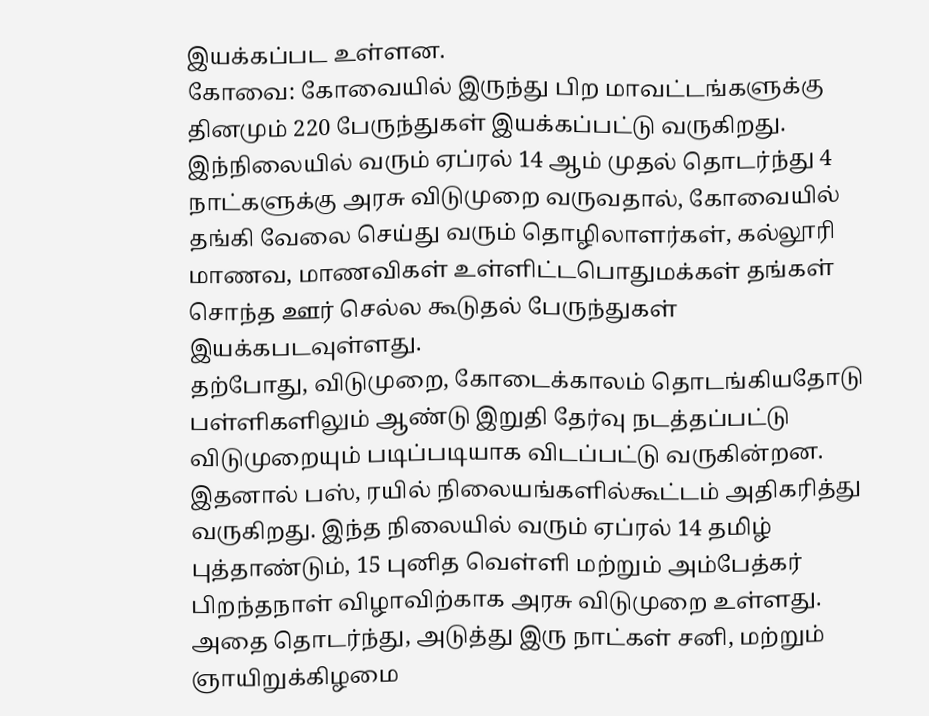இயக்கப்பட உள்ளன.
கோவை: கோவையில் இருந்து பிற மாவட்டங்களுக்கு தினமும் 220 பேருந்துகள் இயக்கப்பட்டு வருகிறது. இந்நிலையில் வரும் ஏப்ரல் 14 ஆம் முதல் தொடர்ந்து 4 நாட்களுக்கு அரசு விடுமுறை வருவதால், கோவையில் தங்கி வேலை செய்து வரும் தொழிலாளர்கள், கல்லூரி மாணவ, மாணவிகள் உள்ளிட்டபொதுமக்கள் தங்கள் சொந்த ஊர் செல்ல கூடுதல் பேருந்துகள் இயக்கபடவுள்ளது.
தற்போது, விடுமுறை, கோடைக்காலம் தொடங்கியதோடு பள்ளிகளிலும் ஆண்டு இறுதி தேர்வு நடத்தப்பட்டு விடுமுறையும் படிப்படியாக விடப்பட்டு வருகின்றன. இதனால் பஸ், ரயில் நிலையங்களில்கூட்டம் அதிகரித்து வருகிறது. இந்த நிலையில் வரும் ஏப்ரல் 14 தமிழ் புத்தாண்டும், 15 புனித வெள்ளி மற்றும் அம்பேத்கர் பிறந்தநாள் விழாவிற்காக அரசு விடுமுறை உள்ளது.
அதை தொடர்ந்து, அடுத்து இரு நாட்கள் சனி, மற்றும் ஞாயிறுக்கிழமை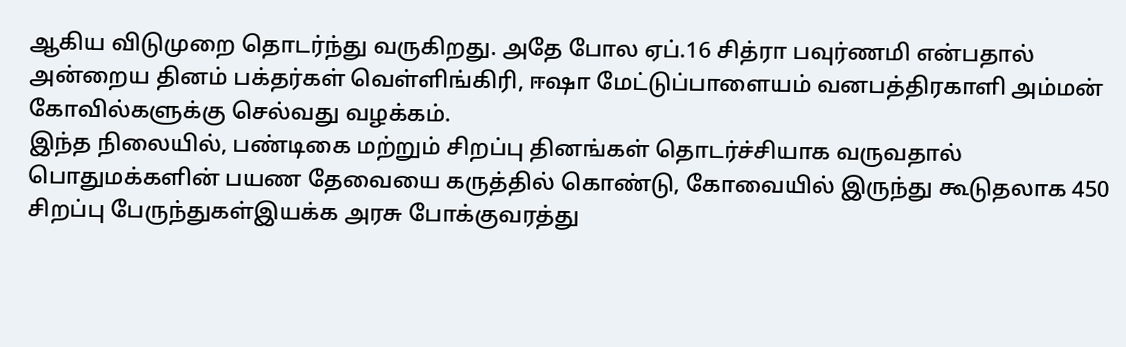ஆகிய விடுமுறை தொடர்ந்து வருகிறது. அதே போல ஏப்.16 சித்ரா பவுர்ணமி என்பதால் அன்றைய தினம் பக்தர்கள் வெள்ளிங்கிரி, ஈஷா மேட்டுப்பாளையம் வனபத்திரகாளி அம்மன் கோவில்களுக்கு செல்வது வழக்கம்.
இந்த நிலையில், பண்டிகை மற்றும் சிறப்பு தினங்கள் தொடர்ச்சியாக வருவதால் பொதுமக்களின் பயண தேவையை கருத்தில் கொண்டு, கோவையில் இருந்து கூடுதலாக 450 சிறப்பு பேருந்துகள்இயக்க அரசு போக்குவரத்து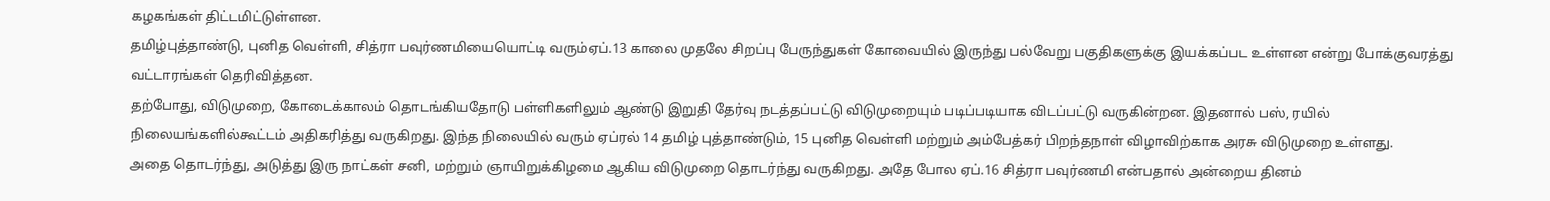கழகங்கள் திட்டமிட்டுள்ளன.
தமிழ்புத்தாண்டு, புனித வெள்ளி, சித்ரா பவுர்ணமியையொட்டி வரும்ஏப்.13 காலை முதலே சிறப்பு பேருந்துகள் கோவையில் இருந்து பல்வேறு பகுதிகளுக்கு இயக்கப்பட உள்ளன என்று போக்குவரத்து வட்டாரங்கள் தெரிவித்தன.
தற்போது, விடுமுறை, கோடைக்காலம் தொடங்கியதோடு பள்ளிகளிலும் ஆண்டு இறுதி தேர்வு நடத்தப்பட்டு விடுமுறையும் படிப்படியாக விடப்பட்டு வருகின்றன. இதனால் பஸ், ரயில் நிலையங்களில்கூட்டம் அதிகரித்து வருகிறது. இந்த நிலையில் வரும் ஏப்ரல் 14 தமிழ் புத்தாண்டும், 15 புனித வெள்ளி மற்றும் அம்பேத்கர் பிறந்தநாள் விழாவிற்காக அரசு விடுமுறை உள்ளது.
அதை தொடர்ந்து, அடுத்து இரு நாட்கள் சனி, மற்றும் ஞாயிறுக்கிழமை ஆகிய விடுமுறை தொடர்ந்து வருகிறது. அதே போல ஏப்.16 சித்ரா பவுர்ணமி என்பதால் அன்றைய தினம்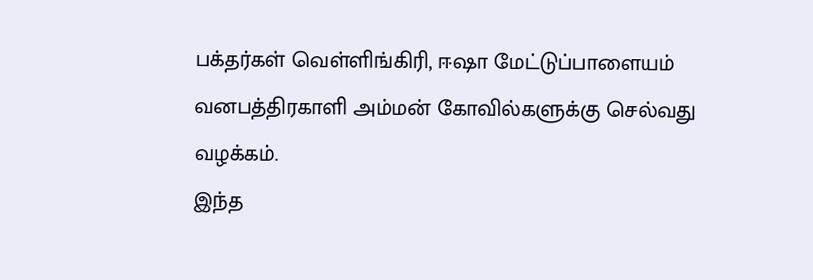பக்தர்கள் வெள்ளிங்கிரி, ஈஷா மேட்டுப்பாளையம் வனபத்திரகாளி அம்மன் கோவில்களுக்கு செல்வது வழக்கம்.
இந்த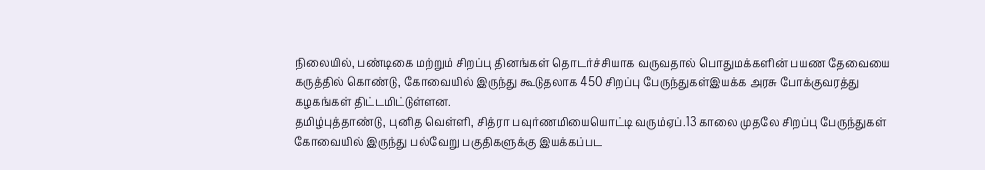நிலையில், பண்டிகை மற்றும் சிறப்பு தினங்கள் தொடர்ச்சியாக வருவதால் பொதுமக்களின் பயண தேவையை கருத்தில் கொண்டு, கோவையில் இருந்து கூடுதலாக 450 சிறப்பு பேருந்துகள்இயக்க அரசு போக்குவரத்து கழகங்கள் திட்டமிட்டுள்ளன.
தமிழ்புத்தாண்டு, புனித வெள்ளி, சித்ரா பவுர்ணமியையொட்டி வரும்ஏப்.13 காலை முதலே சிறப்பு பேருந்துகள் கோவையில் இருந்து பல்வேறு பகுதிகளுக்கு இயக்கப்பட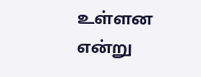உள்ளன என்று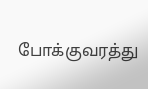போக்குவரத்து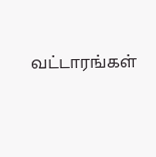வட்டாரங்கள்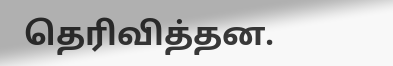தெரிவித்தன.